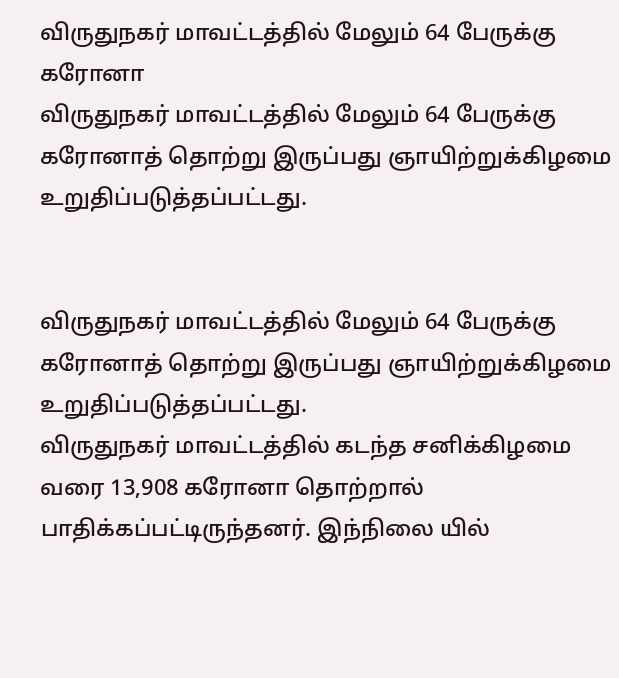விருதுநகர் மாவட்டத்தில் மேலும் 64 பேருக்கு கரோனா
விருதுநகர் மாவட்டத்தில் மேலும் 64 பேருக்கு கரோனாத் தொற்று இருப்பது ஞாயிற்றுக்கிழமை உறுதிப்படுத்தப்பட்டது.


விருதுநகர் மாவட்டத்தில் மேலும் 64 பேருக்கு கரோனாத் தொற்று இருப்பது ஞாயிற்றுக்கிழமை உறுதிப்படுத்தப்பட்டது.
விருதுநகர் மாவட்டத்தில் கடந்த சனிக்கிழமை வரை 13,908 கரோனா தொற்றால் பாதிக்கப்பட்டிருந்தனர். இந்நிலை யில்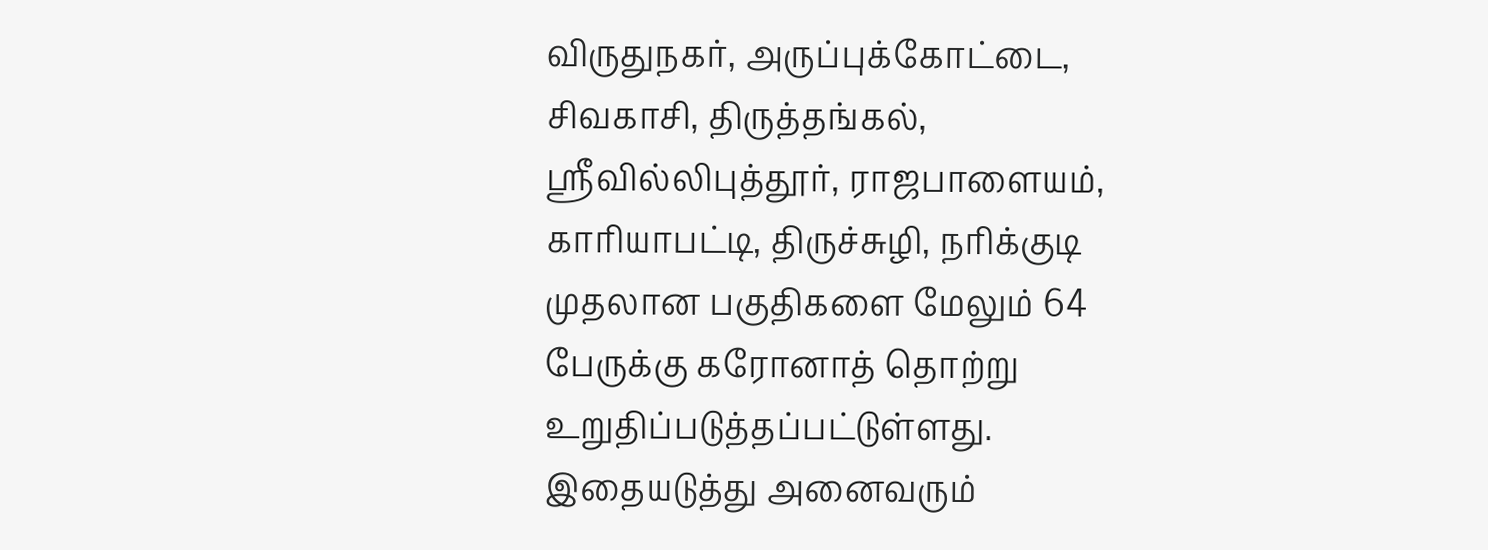விருதுநகர், அருப்புக்கோட்டை, சிவகாசி, திருத்தங்கல், ஸ்ரீவில்லிபுத்தூர், ராஜபாளையம், காரியாபட்டி, திருச்சுழி, நரிக்குடி முதலான பகுதிகளை மேலும் 64 பேருக்கு கரோனாத் தொற்று உறுதிப்படுத்தப்பட்டுள்ளது.
இதையடுத்து அனைவரும்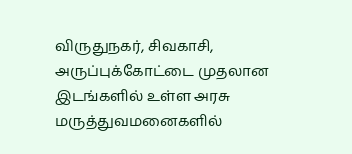விருதுநகர், சிவகாசி, அருப்புக்கோட்டை முதலான இடங்களில் உள்ள அரசு மருத்துவமனைகளில்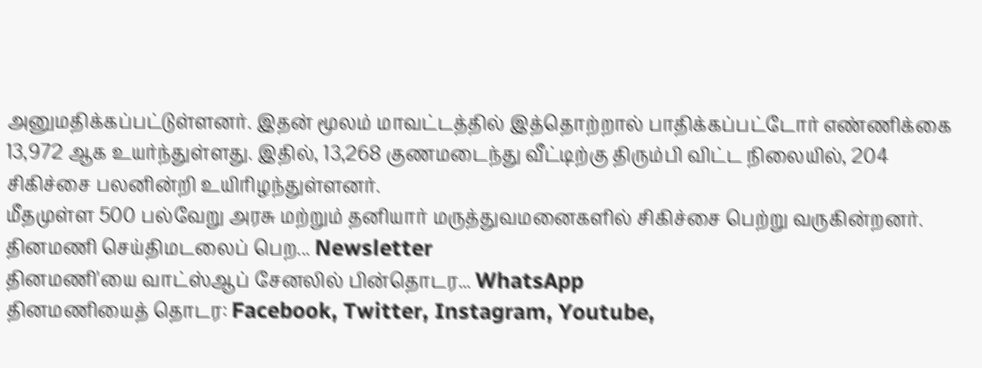அனுமதிக்கப்பட்டுள்ளனர். இதன் மூலம் மாவட்டத்தில் இத்தொற்றால் பாதிக்கப்பட்டோர் எண்ணிக்கை 13,972 ஆக உயர்ந்துள்ளது. இதில், 13,268 குணமடைந்து வீட்டிற்கு திரும்பி விட்ட நிலையில், 204 சிகிச்சை பலனின்றி உயிரிழந்துள்ளனர்.
மீதமுள்ள 500 பல்வேறு அரசு மற்றும் தனியார் மருத்துவமனைகளில் சிகிச்சை பெற்று வருகின்றனர்.
தினமணி செய்திமடலைப் பெற... Newsletter
தினமணி'யை வாட்ஸ்ஆப் சேனலில் பின்தொடர... WhatsApp
தினமணியைத் தொடர: Facebook, Twitter, Instagram, Youtube,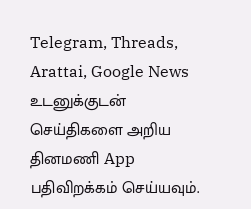Telegram, Threads, Arattai, Google News
உடனுக்குடன் செய்திகளை அறிய தினமணி App பதிவிறக்கம் செய்யவும்.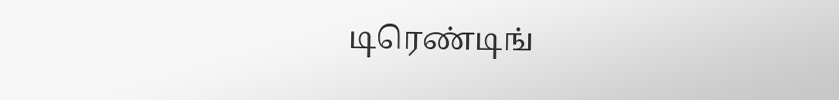டிரெண்டிங்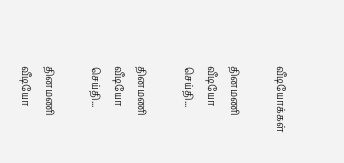வீடியோக்கள்

தினமணி வீடியோ செய்தி...

தினமணி வீடியோ செய்தி...

தினமணி வீடியோ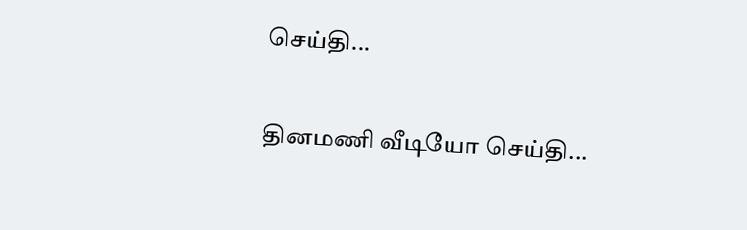செய்தி...

தினமணி வீடியோ செய்தி...